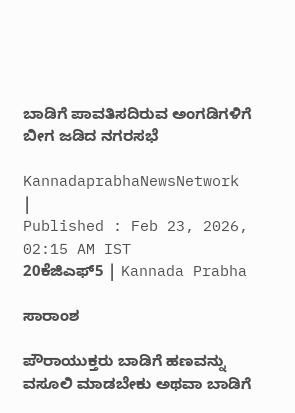ಬಾಡಿಗೆ ಪಾವತಿಸದಿರುವ ಅಂಗಡಿಗಳಿಗೆ ಬೀಗ ಜಡಿದ ನಗರಸಭೆ

KannadaprabhaNewsNetwork |
Published : Feb 23, 2026, 02:15 AM IST
20ಕೆಜಿಎಫ್‌5 | Kannada Prabha

ಸಾರಾಂಶ

ಪೌರಾಯುಕ್ತರು ಬಾಡಿಗೆ ಹಣವನ್ನು ವಸೂಲಿ ಮಾಡಬೇಕು ಅಥವಾ ಬಾಡಿಗೆ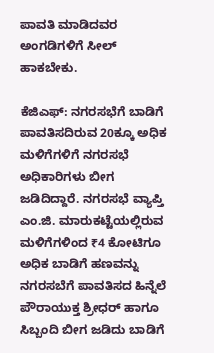ಪಾವತಿ ಮಾಡಿದವರ ಅಂಗಡಿಗಳಿಗೆ ಸೀಲ್ ಹಾಕಬೇಕು.

ಕೆಜಿಎಫ್: ನಗರಸಭೆಗೆ ಬಾಡಿಗೆ ಪಾವತಿಸದಿರುವ 20ಕ್ಕೂ ಅಧಿಕ ಮಳಿಗೆಗಳಿಗೆ ನಗರಸಭೆ ಅಧಿಕಾರಿಗಳು ಬೀಗ ಜಡಿದಿದ್ದಾರೆ. ನಗರಸಭೆ ವ್ಯಾಪ್ತಿ ಎಂ.ಜಿ. ಮಾರುಕಟ್ಟೆಯಲ್ಲಿರುವ ಮಳಿಗೆಗಳಿಂದ ₹4 ಕೋಟಿಗೂ ಅಧಿಕ ಬಾಡಿಗೆ ಹಣವನ್ನು ನಗರಸಬೆಗೆ ಪಾವತಿಸದ ಹಿನ್ನೆಲೆ ಪೌರಾಯುಕ್ತ ಶ್ರೀಧರ್ ಹಾಗೂ ಸಿಬ್ಬಂದಿ ಬೀಗ ಜಡಿದು ಬಾಡಿಗೆ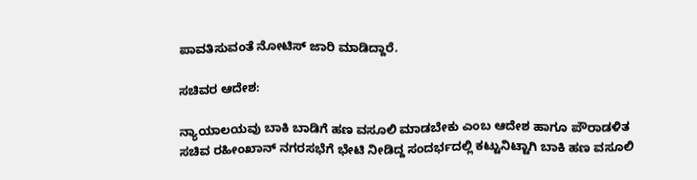ಪಾವತಿಸುವಂತೆ ನೋಟಿಸ್ ಜಾರಿ ಮಾಡಿದ್ದಾರೆ.

ಸಚಿವರ ಆದೇಶ:

ನ್ಯಾಯಾಲಯವು ಬಾಕಿ ಬಾಡಿಗೆ ಹಣ ವಸೂಲಿ ಮಾಡಬೇಕು ಎಂಬ ಆದೇಶ ಹಾಗೂ ಪೌರಾಡಳಿತ ಸಚಿವ ರಹೀಂಖಾನ್ ನಗರಸಭೆಗೆ ಭೇಟಿ ನೀಡಿದ್ದ ಸಂದರ್ಭದಲ್ಲಿ ಕಟ್ಟುನಿಟ್ಟಾಗಿ ಬಾಕಿ ಹಣ ವಸೂಲಿ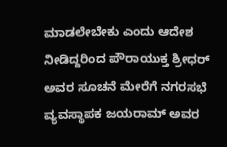ಮಾಡಲೇಬೇಕು ಎಂದು ಆದೇಶ ನೀಡಿದ್ದರಿಂದ ಪೌರಾಯುಕ್ತ ಶ್ರೀಧರ್ ಅವರ ಸೂಚನೆ ಮೇರೆಗೆ ನಗರಸಭೆ ವ್ಯವಸ್ಥಾಪಕ ಜಯರಾಮ್ ಅವರ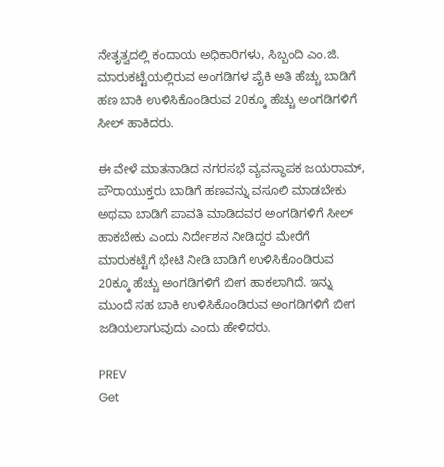ನೇತೃತ್ವದಲ್ಲಿ ಕಂದಾಯ ಅಧಿಕಾರಿಗಳು, ಸಿಬ್ಬಂದಿ ಎಂ.ಜಿ. ಮಾರುಕಟ್ಟೆಯಲ್ಲಿರುವ ಅಂಗಡಿಗಳ ಪೈಕಿ ಅತಿ ಹೆಚ್ಚು ಬಾಡಿಗೆ ಹಣ ಬಾಕಿ ಉಳಿಸಿಕೊಂಡಿರುವ 20ಕ್ಕೂ ಹೆಚ್ಚು ಅಂಗಡಿಗಳಿಗೆ ಸೀಲ್ ಹಾಕಿದರು.

ಈ ವೇಳೆ ಮಾತನಾಡಿದ ನಗರಸಭೆ ವ್ಯವಸ್ಥಾಪಕ ಜಯರಾಮ್, ಪೌರಾಯುಕ್ತರು ಬಾಡಿಗೆ ಹಣವನ್ನು ವಸೂಲಿ ಮಾಡಬೇಕು ಅಥವಾ ಬಾಡಿಗೆ ಪಾವತಿ ಮಾಡಿದವರ ಅಂಗಡಿಗಳಿಗೆ ಸೀಲ್ ಹಾಕಬೇಕು ಎಂದು ನಿರ್ದೇಶನ ನೀಡಿದ್ದರ ಮೇರೆಗೆ ಮಾರುಕಟ್ಟೆಗೆ ಭೇಟಿ ನೀಡಿ ಬಾಡಿಗೆ ಉಳಿಸಿಕೊಂಡಿರುವ 20ಕ್ಕೂ ಹೆಚ್ಚು ಅಂಗಡಿಗಳಿಗೆ ಬೀಗ ಹಾಕಲಾಗಿದೆ. ಇನ್ನು ಮುಂದೆ ಸಹ ಬಾಕಿ ಉಳಿಸಿಕೊಂಡಿರುವ ಅಂಗಡಿಗಳಿಗೆ ಬೀಗ ಜಡಿಯಲಾಗುವುದು ಎಂದು ಹೇಳಿದರು.

PREV
Get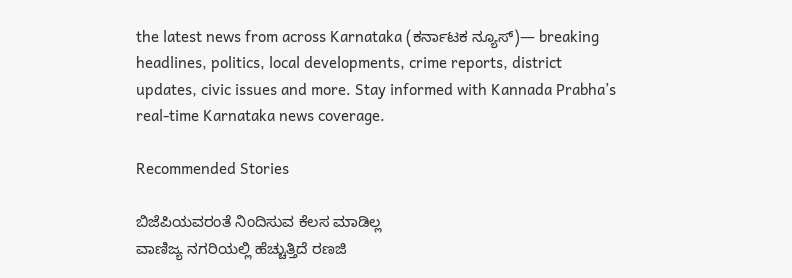the latest news from across Karnataka (ಕರ್ನಾಟಕ ನ್ಯೂಸ್)— breaking headlines, politics, local developments, crime reports, district updates, civic issues and more. Stay informed with Kannada Prabha’s real‑time Karnataka news coverage.

Recommended Stories

ಬಿಜೆಪಿಯವರಂತೆ ನಿಂದಿಸುವ ಕೆಲಸ ಮಾಡಿಲ್ಲ
ವಾಣಿಜ್ಯ ನಗರಿಯಲ್ಲಿ ಹೆಚ್ಚುತ್ತಿದೆ ರಣಜಿ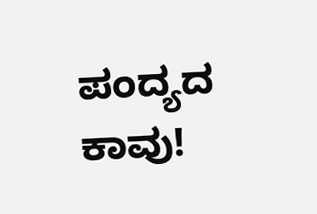ಪಂದ್ಯದ ಕಾವು!